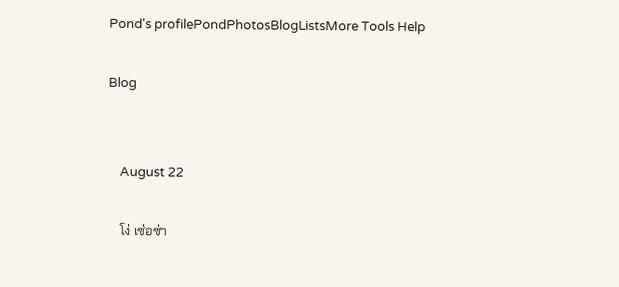Pond's profilePondPhotosBlogListsMore Tools Help

Blog


    August 22

    โง่ เซ่อซ่า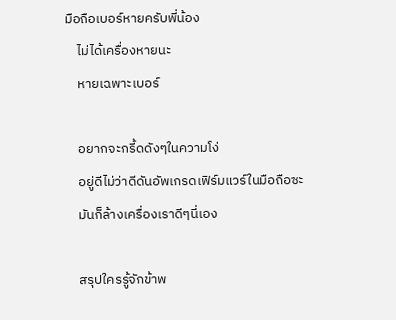มือถือเบอร์หายครับพี่น้อง
    ไม่ได้เครื่องหายนะ
    หายเฉพาะเบอร์

    อยากจะกรี้ดดังๆในความโง่
    อยู่ดีไม่ว่าดีดันอัพเกรดเฟิร์มแวร์ในมือถือซะ
    มันก็ล้างเครื่องเราดีๆนี่เอง

    สรุปใครรู้จักข้าพ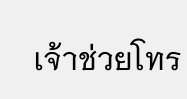เจ้าช่วยโทร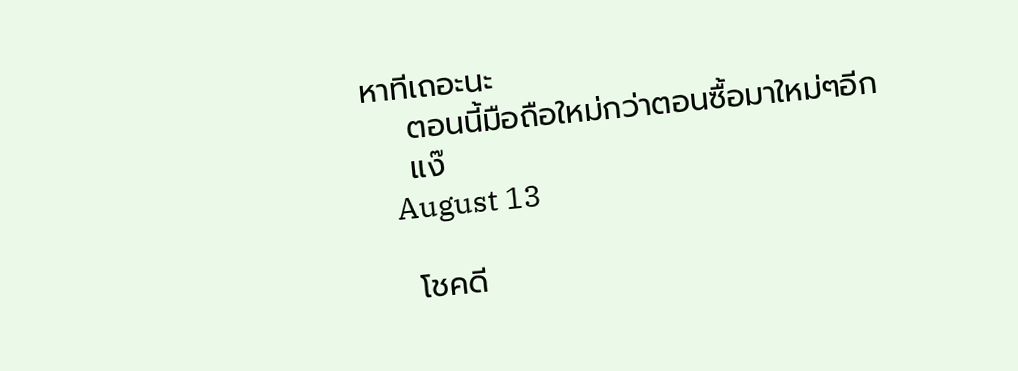หาทีเถอะนะ
    ตอนนี้มือถือใหม่กว่าตอนซื้อมาใหม่ๆอีก
    แง๊
    August 13

    โชคดี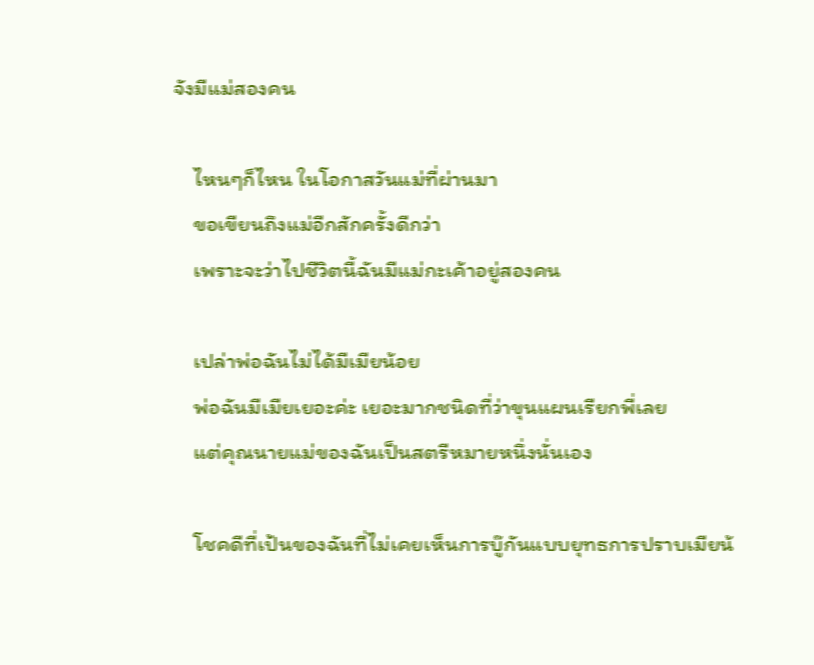จังมีแม่สองคน

    ไหนๆก็ไหน ในโอกาสวันแม่ที่ผ่านมา
    ขอเขียนถึงแม่อีกสักครั้งดีกว่า
    เพราะจะว่าไปชีวิตนี้ฉันมีแม่กะเค้าอยู่สองคน

    เปล่าพ่อฉันไม่ได้มีเมียน้อย
    พ่อฉันมีเมียเยอะค่ะ เยอะมากชนิดที่ว่าขุนแผนเรียกพี่เลย
    แต่คุณนายแม่ของฉันเป็นสตรีหมายหนึ่งนั่นเอง

    โชคดีที่เป้นของฉันที่ไม่เคยเห็นการบู๊กันแบบยุทธการปราบเมียน้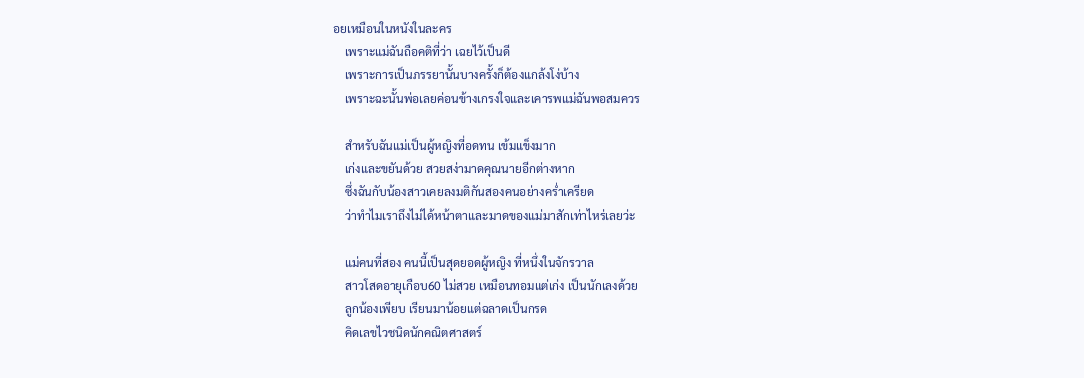อยเหมือนในหนังในละคร
    เพราะแม่ฉันถือคติที่ว่า เฉยไว้เป็นดี
    เพราะการเป็นภรรยานั้นบางครั้งก็ต้องแกล้งโง่บ้าง
    เพราะฉะนั้นพ่อเลยค่อนข้างเกรงใจและเคารพแม่ฉันพอสมควร

    สำหรับฉันแม่เป็นผู้หญิงที่อดทน เข้มแข็งมาก
    เก่งและขยันด้วย สวยสง่ามาดคุณนายอีกต่างหาก
    ซึ่งฉันกับน้องสาวเคยลงมติกันสองคนอย่างคร่ำเครียด
    ว่าทำไมเราถึงไม่ได้หน้าตาและมาดของแม่มาสักเท่าไหร่เลยว่ะ

    แม่คนที่สอง คนนี้เป็นสุดยอดผู้หญิง ที่หนึ่งในจักรวาล
    สาวโสดอายุเกือบ60 ไม่สวย เหมือนทอมแต่เก่ง เป็นนักเลงด้วย
    ลูกน้องเพียบ เรียนมาน้อยแต่ฉลาดเป็นกรด
    คิดเลขไวชนิดนักคณิตศาสตร์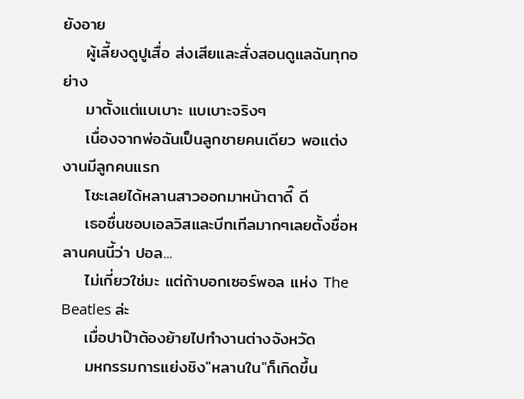ยังอาย
    ผู้เลี้ยงดูปูเสื่อ ส่งเสียและสั่งสอนดูแลฉันทุกอย่าง
    มาตั้งแต่แบเบาะ แบเบาะจริงๆ
    เนื่องจากพ่อฉันเป็นลูกชายคนเดียว พอแต่งงานมีลูกคนแรก
    โชะเลยได้หลานสาวออกมาหน้าตาดี๊ ดี
    เธอชื่นชอบเอลวิสและบีทเทีลมากๆเลยตั้งชื่อหลานคนนี้ว่า ปอล...
    ไม่เกี่ยวใช่มะ แต่ถ้าบอกเซอร์พอล แห่ง The Beatles ล่ะ
    เมื่อปาป๊าต้องย้ายไปทำงานต่างจังหวัด
    มหกรรมการแย่งชิง"หลานใน"ก็เกิดขึ้น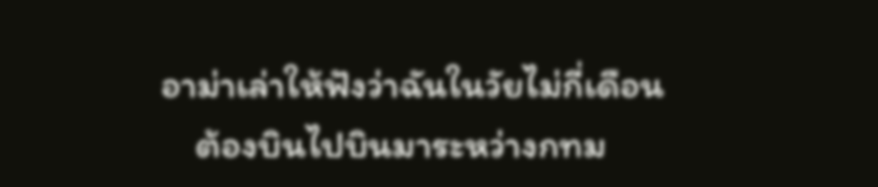อาม่าเล่าให้ฟังว่าฉันในวัยไม่กี่เดือน
    ต้องบินไปบินมาระหว่างกทม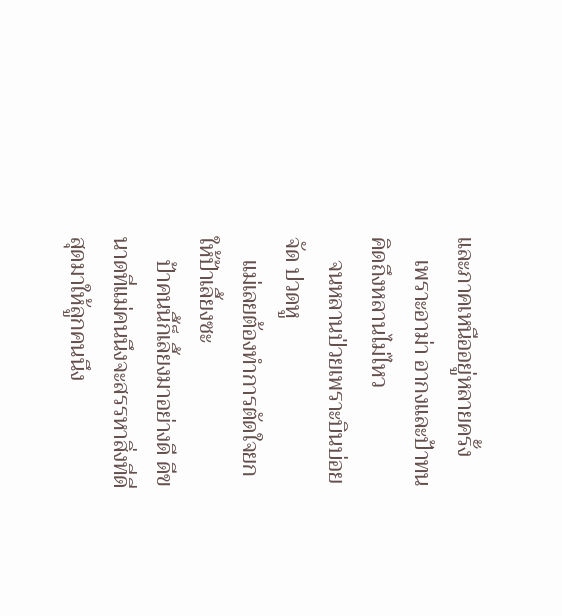และภาคเหนืออยู่หลายครั้ง
    เพราะอาม่า อากงและป้าทนคิดถึงหลานไม่ไหว
    จนหลานป่วยเพราะบินบ่อยจัด ปวดหู
    แม่เลยต้องทำการตัดใจยกให้ป้าเลี้ยงซะ
    ป้าคนนี้ก็เลี้ยงมาอย่างดี ดีขนาดที่แม่คนนึงจะสรรหาสิ่งที่ดี่สุดมาให้ลูกคนนึง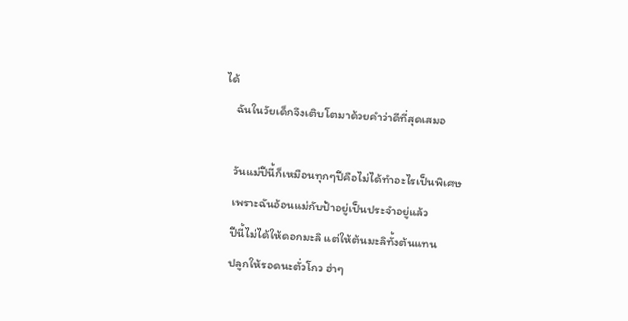ได้
    ฉันในวัยเด็กจึงเติบโตมาด้วยคำว่าดีที่สุดเสมอ

    วันแม่ปีนี้ก็เหมือนทุกๆปีคือไม่ได้ทำอะไรเป็นพิเศษ
    เพราะฉันอ้อนแม่กับป้าอยู่เป็นประจำอยู่แล้ว
    ปีนี้ไม่ได้ให้ดอกมะลิ แต่ให้ต้นมะลิทั้งต้นแทน
    ปลูกให้รอดนะตั่วโกว ฮ่าๆ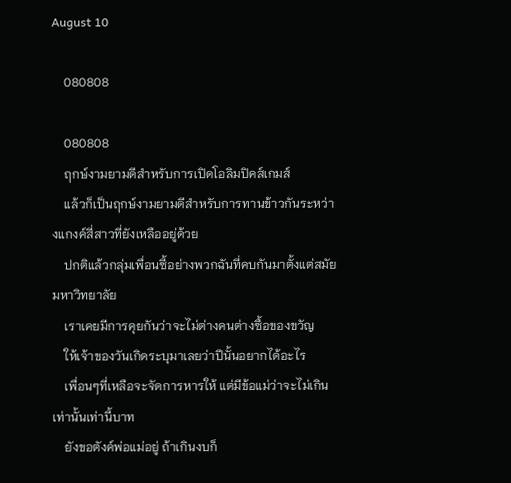August 10

    080808

    080808
    ฤกษ์งามยามดีสำหรับการเปิดโอลิมปิคส์เกมส์
    แล้วก็เป็นฤกษ์งามยามดีสำหรับการทานข้าวกันระหว่างแกงค์สี่สาวที่ยังเหลืออยู่ด้วย
    ปกติแล้วกลุ่มเพื่อนซี้อย่างพวกฉันที่คบกันมาตั้งแต่สมัยมหาวิทยาลัย
    เราเคยมีการคุยกันว่าจะไม่ต่างคนต่างซื้อของขวัญ
    ให้เจ้าของวันเกิดระบุมาเลยว่าปีนั้นอยากได้อะไร
    เพื่อนๆที่เหลือจะจัดการหารให้ แต่มีข้อแม่ว่าจะไม่เกินเท่านั้นเท่านี้บาท
    ยังขอตังค์พ่อแม่อยู่ ถ้าเกินงบก็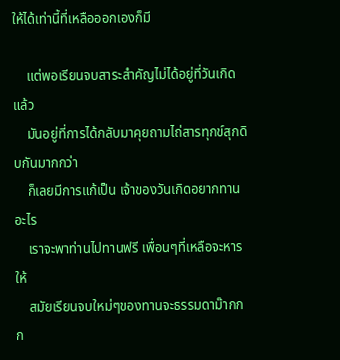ให้ได้เท่านี้ที่เหลือออกเองก็มี

    แต่พอเรียนจบสาระสำคัญไม่ได้อยู่ที่วันเกิดแล้ว
    มันอยู่ที่การได้กลับมาคุยถามไถ่สารทุกข์สุกดิบกันมากกว่า
    ก็เลยมีการแก้เป็น เจ้าของวันเกิดอยากทานอะไร
    เราจะพาท่านไปทานฟรี เพื่อนๆที่เหลือจะหารให้
    สมัยเรียนจบใหม่ๆของทานจะธรรมดาม๊ากกก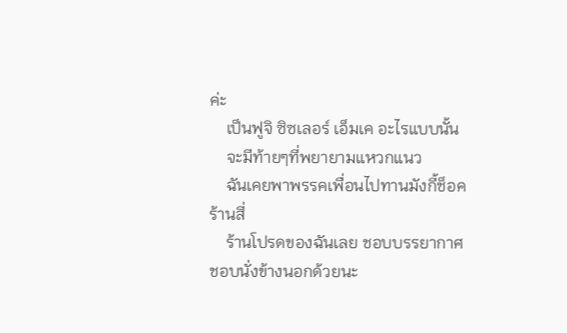ค่ะ
    เป็นฟูจิ ซิซเลอร์ เอ็มเค อะไรแบบนั้น
    จะมีท้ายๆที่พยายามแหวกแนว
    ฉันเคยพาพรรคเพื่อนไปทานมังกี้ช็อคร้านสี่
    ร้านโปรดของฉันเลย ชอบบรรยากาศ ชอบนั่งข้างนอกด้วยนะ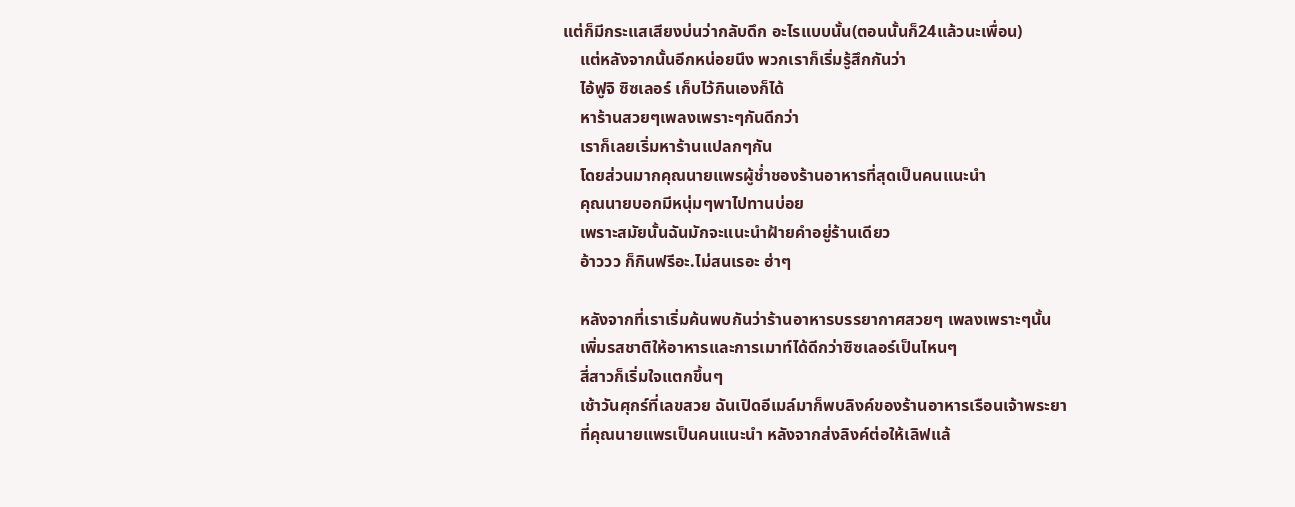แต่ก็มีกระแสเสียงบ่นว่ากลับดึก อะไรแบบนั้น(ตอนนั้นก็24แล้วนะเพื่อน)
    แต่หลังจากนั้นอีกหน่อยนึง พวกเราก็เริ่มรู้สึกกันว่า
    ไอ้ฟูจิ ซิซเลอร์ เก็บไว้กินเองก็ได้
    หาร้านสวยๆเพลงเพราะๆกันดีกว่า
    เราก็เลยเริ่มหาร้านแปลกๆกัน
    โดยส่วนมากคุณนายแพรผู้ช่ำชองร้านอาหารที่สุดเป็นคนแนะนำ
    คุณนายบอกมีหนุ่มๆพาไปทานบ่อย
    เพราะสมัยนั้นฉันมักจะแนะนำฝ้ายคำอยู่ร้านเดียว
    อ้าววว ก็กินฟรีอะ.ไม่สนเรอะ ฮ่าๆ

    หลังจากที่เราเริ่มค้นพบกันว่าร้านอาหารบรรยากาศสวยๆ เพลงเพราะๆนั้น
    เพิ่มรสชาติให้อาหารและการเมาท์ได้ดีกว่าซิซเลอร์เป็นไหนๆ
    สี่สาวก็เริ่มใจแตกขึ้นๆ
    เช้าวันศุกร์ที่เลขสวย ฉันเปิดอีเมล์มาก็พบลิงค์ของร้านอาหารเรือนเจ้าพระยา
    ที่คุณนายแพรเป็นคนแนะนำ หลังจากส่งลิงค์ต่อให้เลิฟแล้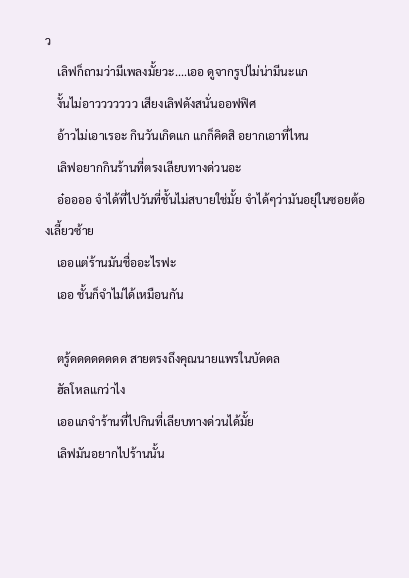ว
    เลิฟก็ถามว่ามีเพลงมั้ยวะ....เออ ดูจากรูปไม่น่ามีนะแก
    งั้นไม่อาววววววว เสียงเลิฟดังสนั่นออฟฟิศ
    อ้าวไม่เอาเรอะ กินวันเกิดแก แกก็คิดสิ อยากเอาที่ไหน
    เลิฟอยากกินร้านที่ตรงเลียบทางด่วนอะ
    อ๋ออออ จำได้ที่ไปวันที่ชั้นไม่สบายใช่มั้ย จำได้ๆว่ามันอยุ่ในซอยต้องเลี้ยวซ้าย
    เออแต่ร้านมันชื่ออะไรฟะ
    เออ ชั้นก็จำไม่ได้เหมือนกัน

    ตรู้ดดดดดดดด สายตรงถึงคุณนายแพรในบัดดล
    ฮัลโหลแกว่าไง
    เออแกจำร้านที่ไปกินที่เลียบทางด่วนได้มั้ย
    เลิฟมันอยากไปร้านนั้น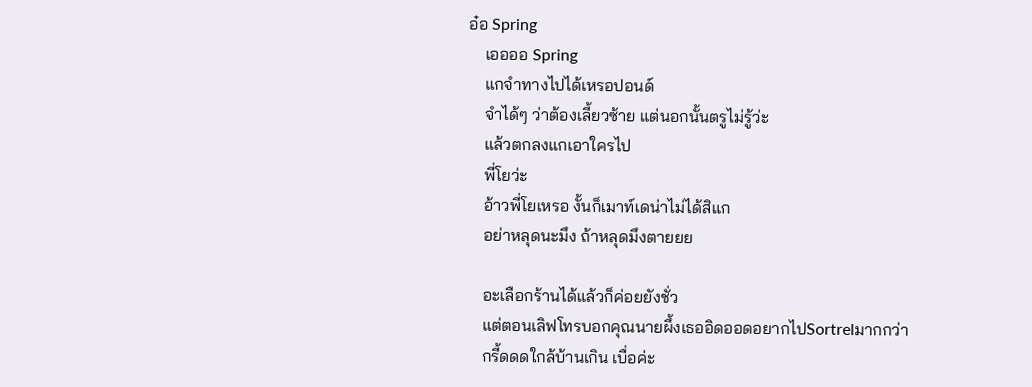อ๋อ Spring
    เออออ Spring
    แกจำทางไปได้เหรอปอนด์
    จำได้ๆ ว่าต้องเลี้ยวซ้าย แต่นอกนั้นตรูไม่รู้ว่ะ
    แล้วตกลงแกเอาใครไป
    พี่โยว่ะ
    อ้าวพี่โยเหรอ งั้นก็เมาท์เดน่าไม่ได้สิแก
    อย่าหลุดนะมึง ถ้าหลุดมึงตายยย

    อะเลือกร้านได้แล้วก็ค่อยยังชั่ว
    แต่ตอนเลิฟโทรบอกคุณนายผึ้งเธออิดออดอยากไปSortrelมากกว่า
    กรี้ดดดใกล้บ้านเกิน เบื่อค่ะ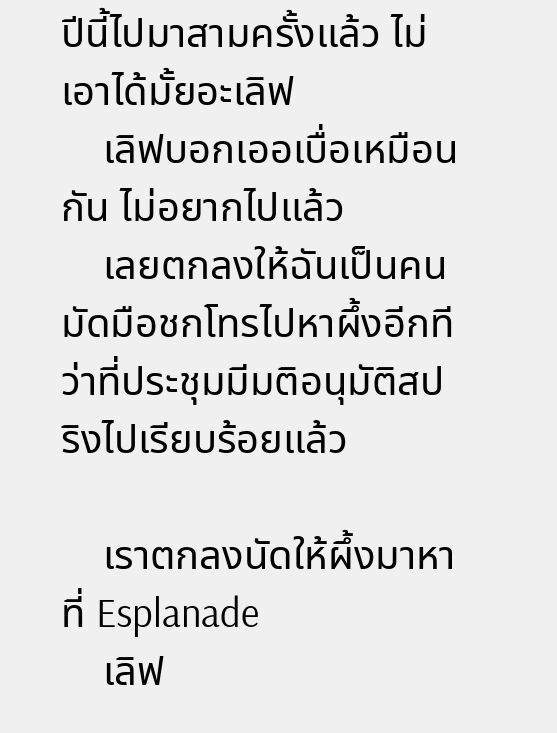ปีนี้ไปมาสามครั้งแล้ว ไม่เอาได้มั้ยอะเลิฟ
    เลิฟบอกเออเบื่อเหมือนกัน ไม่อยากไปแล้ว
    เลยตกลงให้ฉันเป็นคนมัดมือชกโทรไปหาผึ้งอีกทีว่าที่ประชุมมีมติอนุมัติสปริงไปเรียบร้อยแล้ว

    เราตกลงนัดให้ผึ้งมาหาที่ Esplanade
    เลิฟ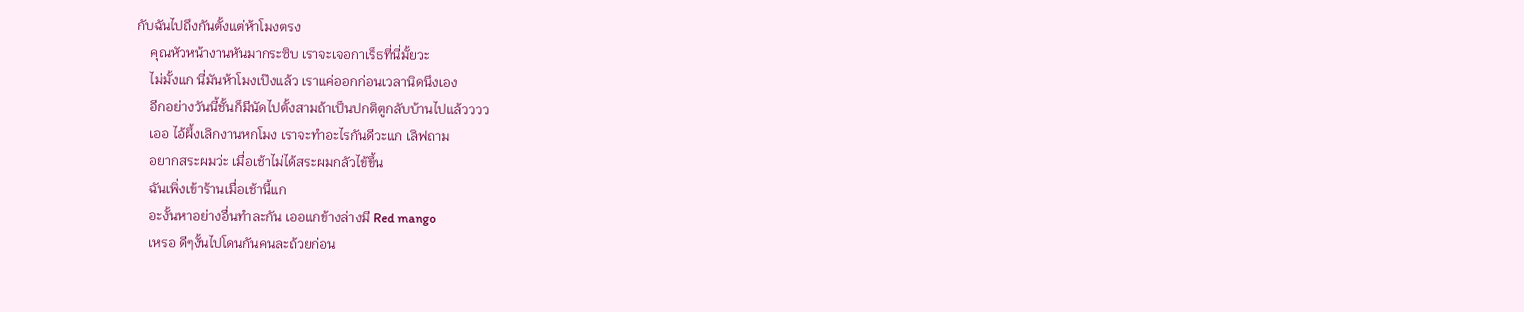กับฉันไปถึงกันตั้งแต่ห้าโมงตรง
    คุณหัวหน้างานหันมากระซิบ เราจะเจอกาเร็ธที่นี่มั้ยวะ
    ไม่มั้งแก นี่มันห้าโมงเป๊งแล้ว เราแค่ออกก่อนเวลานิดนึงเอง
    อีกอย่างวันนี้ชั้นก็มีนัดไปตั้งสามถ้าเป็นปกติตูกลับบ้านไปแล้วววว
    เออ ไอ้ผึ้งเลิกงานหกโมง เราจะทำอะไรกันดีวะแก เลิฟถาม
    อยากสระผมว่ะ เมื่อเช้าไม่ได้สระผมกลัวไข้ขึ้น
    ฉันเพิ่งเข้าร้านเมื่อเช้านี้แก
    อะงั้นหาอย่างอื่นทำละกัน เออแกข้างล่างมี Red mango
    เหรอ ดีๆงั้นไปโดนกันคนละถ้วยก่อน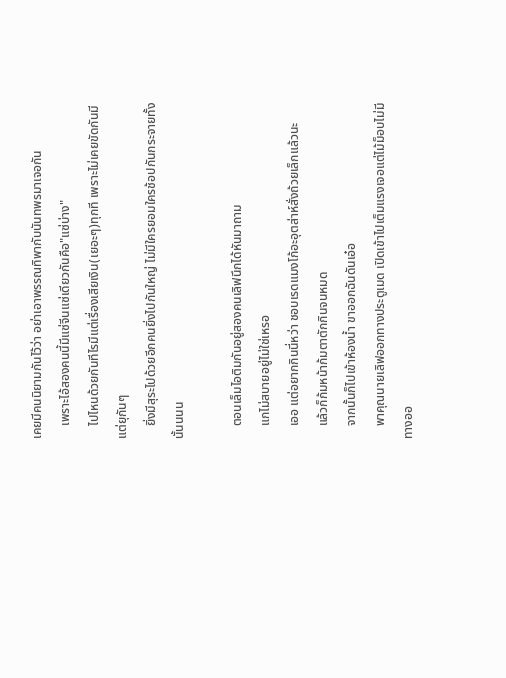เคยมีคนนิยามกันไว้ว่า อย่าเอาพรรณทิพากับนันทพรมาเจอกัน
    เพราะไอ้สองคนนี้มีแซ่จีนแซ่เดียวกันคือ"แซ่บ่าง"
    ไปไหนด้วยกันทีไรมีแต่เรื่องเสียเงิน(เยอะๆ)ทุกที เพราะไม่เคยขัดกันมีแต่ยุกันๆ
    ยิ่งมีสุระไปด้วยอีกคนยิ่งไปกันใหญ่ ไม่มีใครยอมใครช้อปกันกระจายทั้งนั้นนนน

    ตอนเล็มไอติมกันอยู่สองคนเลิฟนึกได้หันมาถาม
    แกไม่สบายอยู่ไม่ใช่เหรอ
    เออ แต่อยากกินนี่หว่า ชอบเรดแมงโก้อะอุตส่าห์สั่งถ้วยเล็กแล้วนะ
    แล้วก็ก้มหน้าก้มตาตักกินจนหมด
    จากนั้นก็ไปเข้าห้องน้ำ ขาออกฉันดันเอ๋อ
    พาคุณนายเลิฟออกทางประตูเมด เปิดเข้าไปเต็มแรงเจอแต่ไม้ม็อบไม่มีทางออ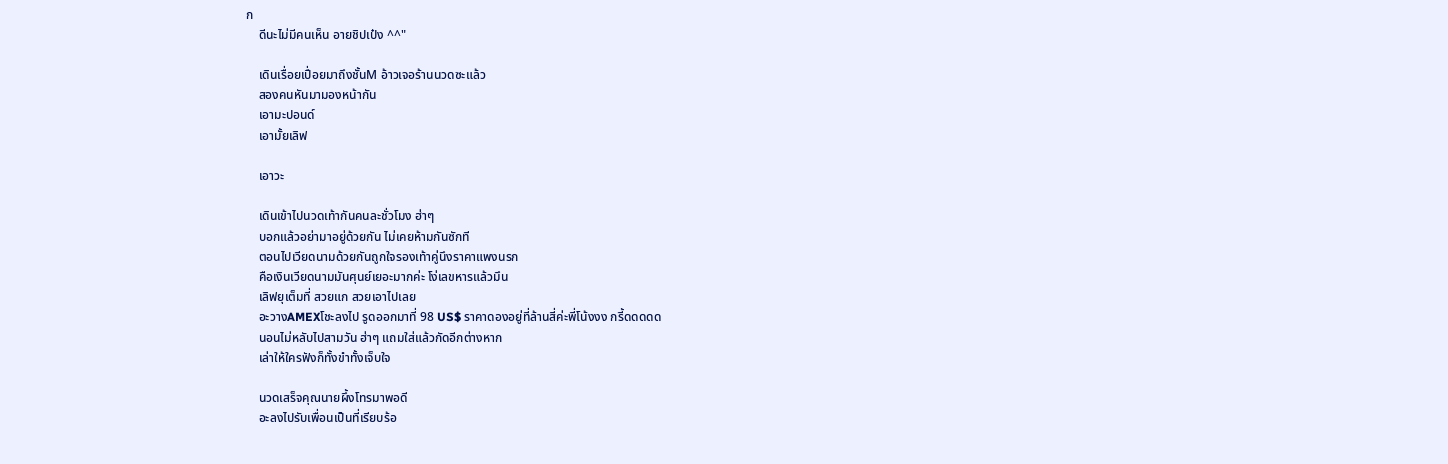ก
    ดีนะไม่มีคนเห็น อายชิปเป๋ง ^^"

    เดินเรื่อยเปื่อยมาถึงชั้นM อ้าวเจอร้านนวดซะแล้ว
    สองคนหันมามองหน้ากัน
    เอามะปอนด์
    เอามั้ยเลิฟ

    เอาวะ

    เดินเข้าไปนวดเท้ากันคนละชั่วโมง ฮ่าๆ
    บอกแล้วอย่ามาอยู่ด้วยกัน ไม่เคยห้ามกันซักที
    ตอนไปเวียดนามด้วยกันถูกใจรองเท้าคู่นึงราคาแพงนรก
    คือเงินเวียดนามมันศุนย์เยอะมากค่ะ โง่เลขหารแล้วมึน
    เลิฟยุเต็มที่ สวยแก สวยเอาไปเลย
    อะวางAMEXโชะลงไป รูดออกมาที่ 98 US$ ราคาดองอยู่ที่ล้านสี่ค่ะพี่โน้งงง กรี้ดดดดด
    นอนไม่หลับไปสามวัน ฮ่าๆ แถมใส่แล้วกัดอีกต่างหาก
    เล่าให้ใครฟังก็ทั้งขำทั้งเจ็บใจ

    นวดเสร็จคุณนายผึ้งโทรมาพอดี
    อะลงไปรับเพื่อนเป็นที่เรียบร้อ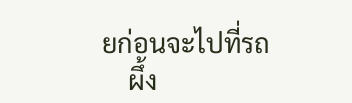ยก่อนจะไปที่รถ
    ผึ้ง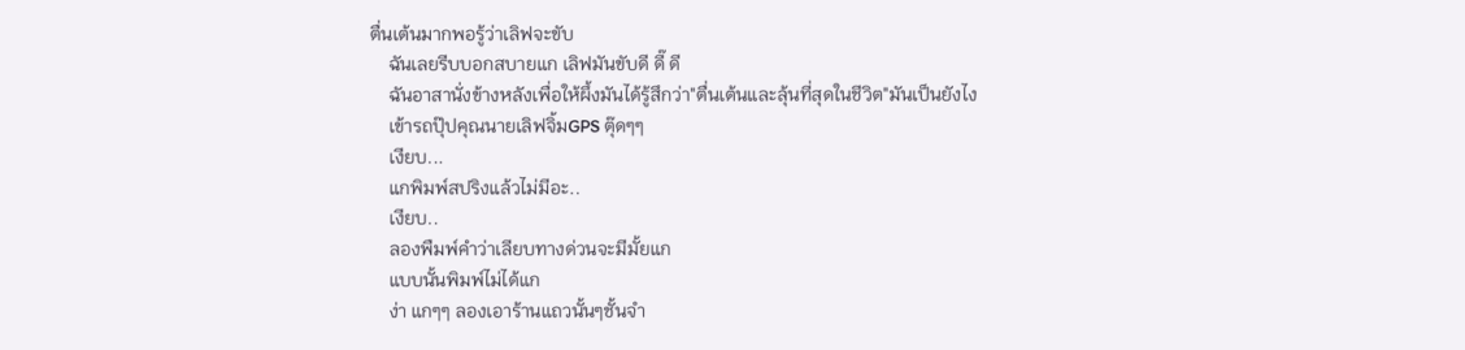ตื่นเต้นมากพอรู้ว่าเลิฟจะขับ
    ฉันเลยรีบบอกสบายแก เลิฟมันขับดี ดี๊ ดี
    ฉันอาสานั่งข้างหลังเพื่อให้ผึ้งมันได้รู้สึกว่า"ตื่นเต้นและลุ้นที่สุดในชีวิต"มันเป็นยังไง
    เข้ารถปุ๊ปคุณนายเลิฟจิ้มGPS ตุ๊ดๆๆ
    เงียบ...
    แกพิมพ์สปริงแล้วไม่มีอะ..
    เงียบ..
    ลองพืมพ์คำว่าเลียบทางด่วนจะมีมั้ยแก
    แบบนั้นพิมพ์ไม่ได้แก
    ง่า แกๆๆ ลองเอาร้านแถวนั้นๆชั้นจำ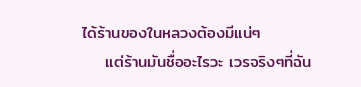ได้ร้านของในหลวงต้องมีแน่ๆ
    แต่ร้านมันชื่ออะไรวะ เวรจริงๆที่ฉัน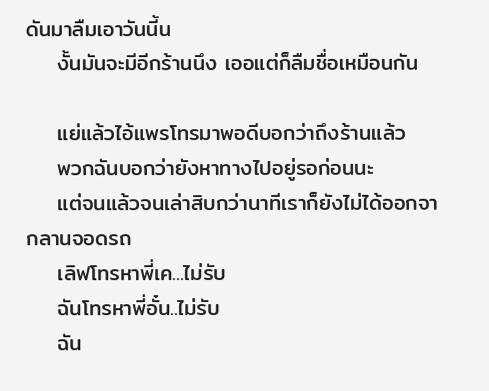ดันมาลืมเอาวันนี้น
    งั้นมันจะมีอีกร้านนึง เออแต่ก็ลืมชื่อเหมือนกัน

    แย่แล้วไอ้แพรโทรมาพอดีบอกว่าถึงร้านแล้ว
    พวกฉันบอกว่ายังหาทางไปอยู่รอก่อนนะ
    แต่จนแล้วจนเล่าสิบกว่านาทีเราก็ยังไม่ได้ออกจากลานจอดรถ
    เลิฟโทรหาพี่เค...ไม่รับ
    ฉันโทรหาพี่อั๋น..ไม่รับ
    ฉัน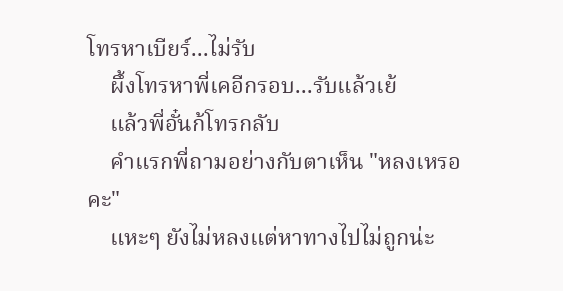โทรหาเบียร์...ไม่รับ
    ผึ้งโทรหาพี่เคอีกรอบ...รับแล้วเย้
    แล้วพี่อั๋นก้โทรกลับ
    คำแรกพี่ถามอย่างกับตาเห็น "หลงเหรอคะ"
    แหะๆ ยังไม่หลงแต่หาทางไปไม่ถูกน่ะ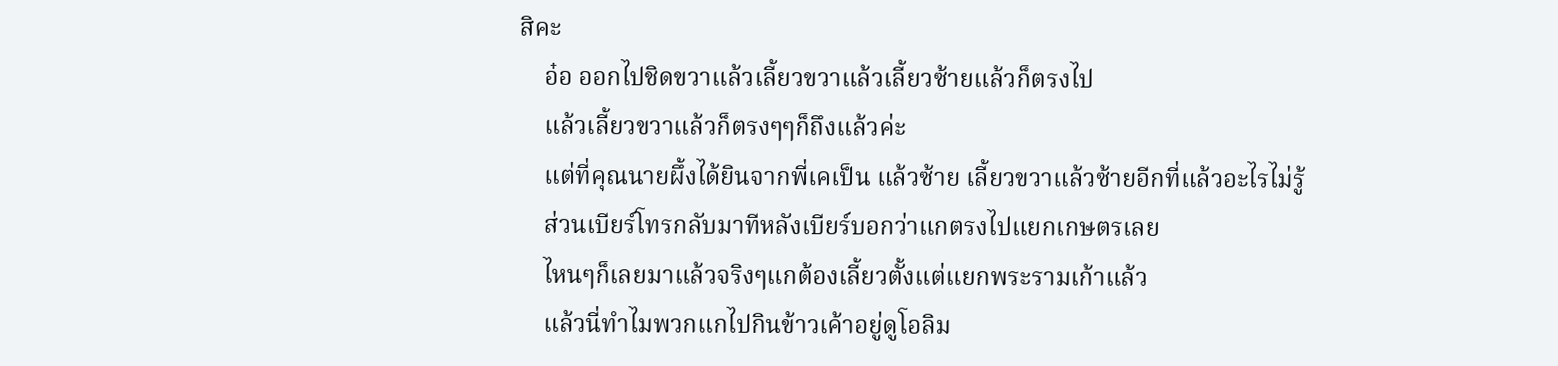สิคะ
    อ๋อ ออกไปชิดขวาแล้วเลี้ยวขวาแล้วเลี้ยวซ้ายแล้วก็ตรงไป
    แล้วเลี้ยวขวาแล้วก็ตรงๆๆก็ถึงแล้วค่ะ
    แต่ที่คุณนายผึ้งได้ยินจากพี่เคเป็น แล้วซ้าย เลี้ยวขวาแล้วซ้ายอีกที่แล้วอะไรไม่รู้
    ส่วนเบียร์โทรกลับมาทีหลังเบียร์บอกว่าแกตรงไปแยกเกษตรเลย
    ไหนๆก็เลยมาแล้วจริงๆแกต้องเลี้ยวตั้งแต่แยกพระรามเก้าแล้ว
    แล้วนี่ทำไมพวกแกไปกินข้าวเค้าอยู่ดูโอลิม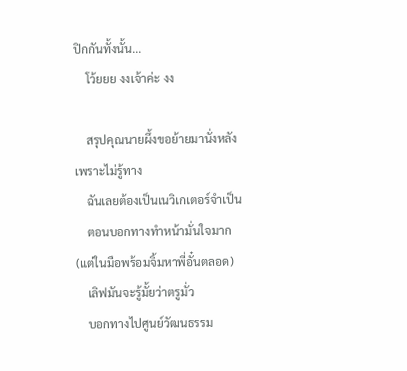ปิกกันทั้งนั้น...
    โว้ยยย งงเจ้าค่ะ งง

    สรุปคุณนายผึ้งขอย้ายมานั่งหลังเพราะไม่รู้ทาง
    ฉันเลยต้องเป็นเนวิเกเตอร์จำเป็น
    ตอนบอกทางทำหน้ามั่นใจมาก (แต่ในมือพร้อมจิ้มหาพี่อั๋นตลอด)
    เลิฟมันจะรู้มั้ยว่าตรูมั่ว
    บอกทางไปศูนย์วัฒนธรรม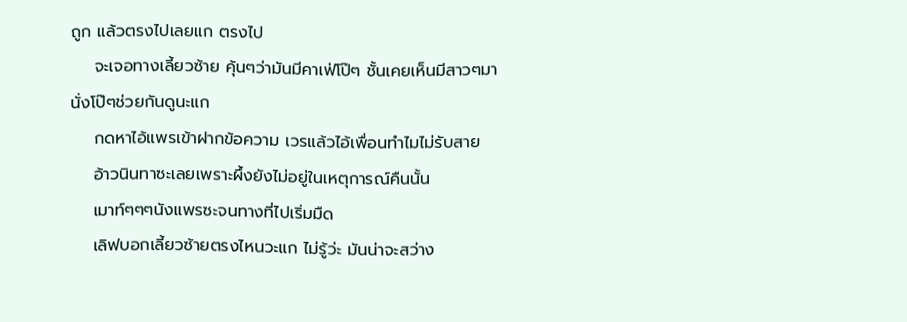ถูก แล้วตรงไปเลยแก ตรงไป
    จะเจอทางเลี้ยวซ้าย คุ้นๆว่ามันมีคาเฟ่โป๊ๆ ชั้นเคยเห็นมีสาวๆมานั่งโป๊ๆช่วยกันดูนะแก
    กดหาไอ้แพรเข้าฝากข้อความ เวรแล้วไอ้เพื่อนทำไมไม่รับสาย
    อ้าวนินทาซะเลยเพราะผึ้งยังไม่อยู่ในเหตุการณ์คืนนั้น
    เมาท์ๆๆๆนังแพรซะจนทางที่ไปเริ่มมืด
    เลิฟบอกเลี้ยวซ้ายตรงไหนวะแก ไม่รู้ว่ะ มันน่าจะสว่าง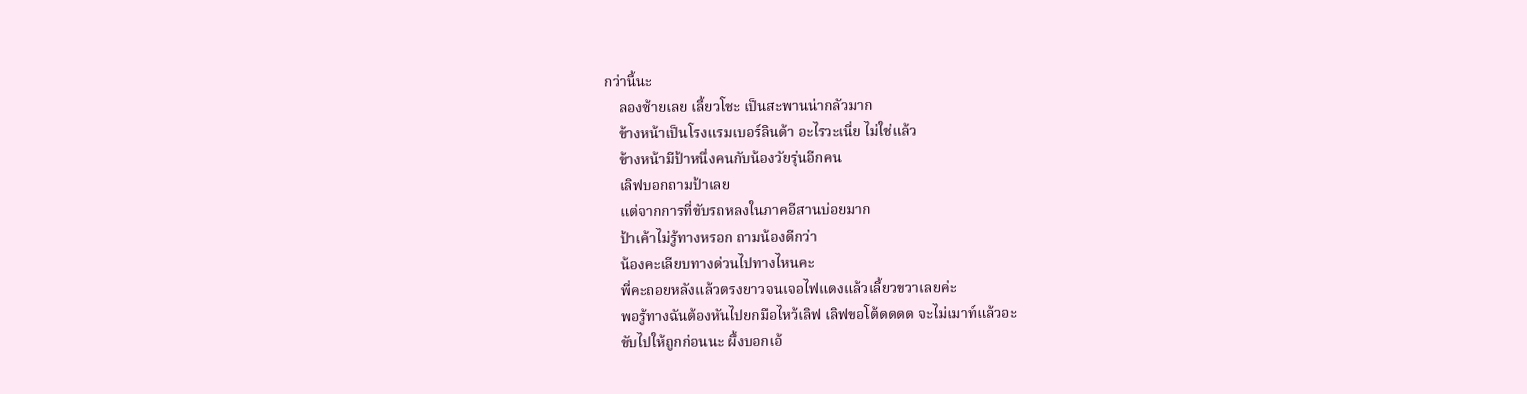กว่านี้นะ
    ลองซ้ายเลย เลี้ยวโชะ เป็นสะพานน่ากลัวมาก
    ข้างหน้าเป็นโรงแรมเบอร์ลินด้า อะไรวะเนี่ย ไม่ใช่แล้ว
    ข้างหน้ามีป้าหนึ่งคนกับน้องวัยรุ่นอีกคน
    เลิฟบอกถามป้าเลย
    แต่จากการที่ขับรถหลงในภาคอีสานบ่อยมาก
    ป้าเค้าไม่รู้ทางหรอก ถามน้องดีกว่า
    น้องคะเลียบทางด่วนไปทางไหนคะ
    พี่คะถอยหลังแล้วตรงยาวจนเจอไฟแดงแล้วเลี้ยวขวาเลยค่ะ
    พอรู้ทางฉันต้องหันไปยกมือไหว้เลิฟ เลิฟขอโต้ดดดด จะไม่เมาท์แล้วอะ
    ขับไปให้ถูกก่อนนะ ผึ้งบอกเอ้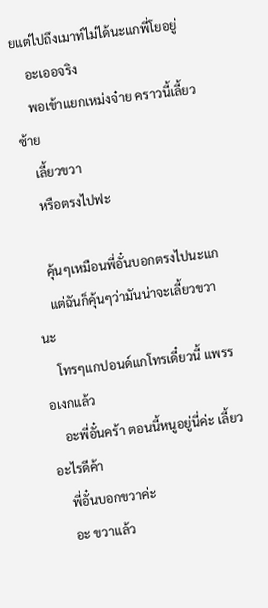ยแต่ไปถึงเมาท์ไม่ได้นะแกพี่โยอยู่
    อะเออจริง
    พอเข้าแยกเหม่งจ๋าย คราวนี้เลี้ยวซ้าย
    เลี้ยวขวา
    หรือตรงไปฟะ

    คุ้นๆเหมือนพี่อั๋นบอกตรงไปนะแก
    แต่ฉันก็คุ้นๆว่ามันน่าจะเลี้ยวขวานะ
    โทรๆแกปอนด์แกโทรเดี๋ยวนี้ แพรรอเงกแล้ว
    อะพี่อั๋นคร้า ตอนนี้หนูอยู่นี่ค่ะ เลี้ยวอะไรดีค้า
    พี่อั๋นบอกขวาค่ะ
    อะ ขวาแล้ว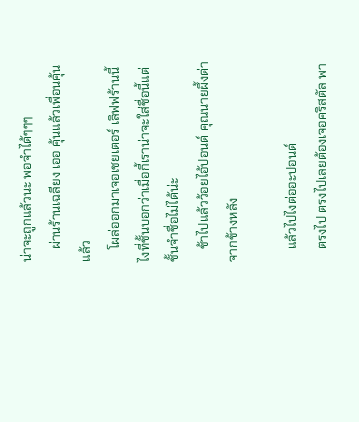น่าจะถูกแล้วนะ พอจำได้ๆๆๆ
    ผ่านร้านเฉลียง เออ คุ้นแล้วเพื่อนคุ้นแล้ว
    โผล่ออกมาเจอเชยเตอร์ เลิฟฟร้านนี้ไงที่ชั้นบอกว่าเมื่อกี้เราน่าจะใส่ชื่อนี้แต่ชั้นจำชื่อไม่ได้น่ะ
    ช้าไปแล้วว้อยไอ้ปอนด์ คุณนายผึ้งด่าจากข้างหลัง

    แล้วไปไงต่ออะปอนด์
    ตรงไป ตรงไปเลยต้องเจอคริสตัล พา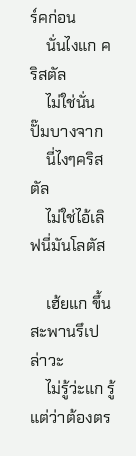ร์คก่อน
    นั่นไงแก คริสตัล
    ไม่ใช่นั่นปั๊มบางจาก
    นี่ไงๆคริสตัล
    ไม่ใช่ไอ้เลิฟนี่มันโลตัส

    เฮ้ยแก ขึ้นสะพานรึเปล่าวะ
    ไม่รู้ว่ะแก รู้แต่ว่าต้องตร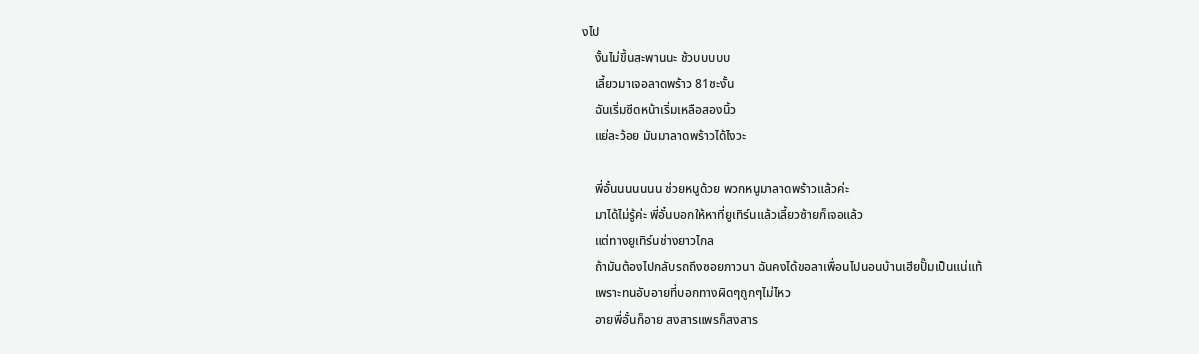งไป
    งั้นไม่ขึ้นสะพานนะ ช้วบบบบบ
    เลี้ยวมาเจอลาดพร้าว 81ซะงั้น
    ฉันเริ่มซีดหน้าเริ่มเหลือสองนิ้ว
    แย่ละว้อย มันมาลาดพร้าวได้ไงวะ

    พี่อั๋นนนนนนน ช่วยหนูด้วย พวกหนูมาลาดพร้าวแล้วค่ะ
    มาได้ไม่รู้ค่ะ พี่อั๋นบอกให้หาที่ยูเทิร์นแล้วเลี้ยวซ้ายก็เจอแล้ว
    แต่ทางยูเทิร์นช่างยาวไกล
    ถ้ามันต้องไปกลับรถถึงซอยภาวนา ฉันคงได้ขอลาเพื่อนไปนอนบ้านเฮียปั๊มเป็นแน่แท้
    เพราะทนอับอายที่บอกทางผิดๆถูกๆไม่ไหว
    อายพี่อั๋นก็อาย สงสารแพรก็สงสาร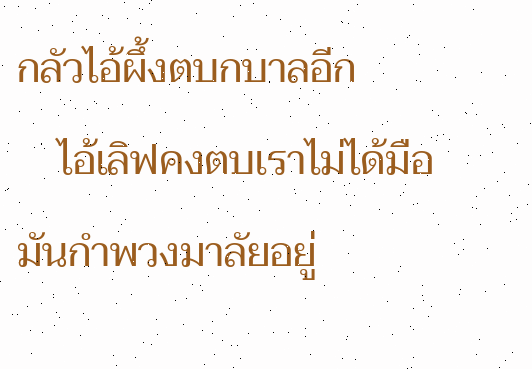กลัวไอ้ผึ้งตบกบาลอีก
    ไอ้เลิฟคงตบเราไม่ได้มือมันกำพวงมาลัยอยู่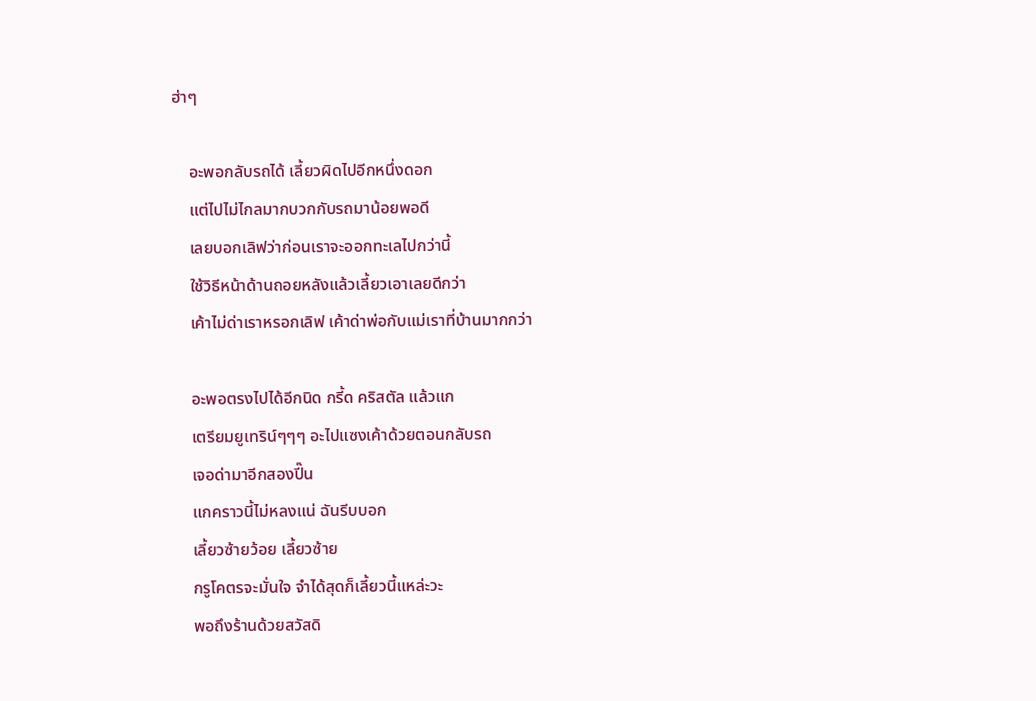ฮ่าๆ

    อะพอกลับรถได้ เลี้ยวผิดไปอีกหนึ่งดอก
    แต่ไปไม่ไกลมากบวกกับรถมาน้อยพอดี
    เลยบอกเลิฟว่าก่อนเราจะออกทะเลไปกว่านี้
    ใช้วิธีหน้าด้านถอยหลังแล้วเลี้ยวเอาเลยดีกว่า
    เค้าไม่ด่าเราหรอกเลิฟ เค้าด่าพ่อกับแม่เราที่บ้านมากกว่า

    อะพอตรงไปได้อีกนิด กรี้ด คริสตัล แล้วแก
    เตรียมยูเทริน์ๆๆๆ อะไปแซงเค้าด้วยตอนกลับรถ
    เจอด่ามาอีกสองปี๊น
    แกคราวนี้ไม่หลงแน่ ฉันรีบบอก
    เลี้ยวซ้ายว้อย เลี้ยวซ้าย
    กรูโคตรจะมั่นใจ จำได้สุดก็เลี้ยวนี้แหล่ะวะ
    พอถึงร้านด้วยสวัสดิ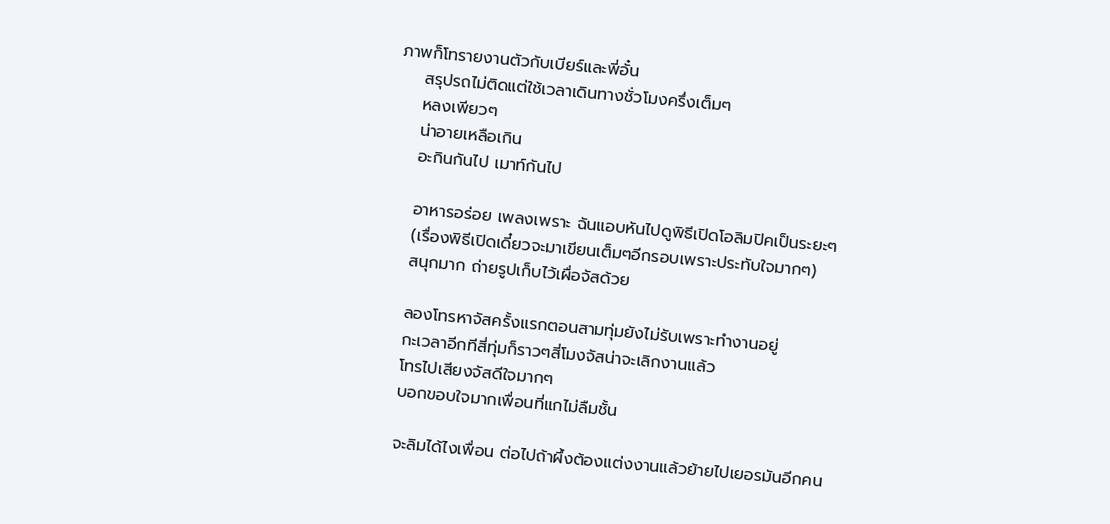ภาพก็โทรายงานตัวกับเบียร์และพี่อั๋น
    สรุปรถไม่ติดแต่ใช้เวลาเดินทางชั่วโมงครึ่งเต็มๆ
    หลงเพียวๆ
    น่าอายเหลือเกิน
    อะกินกันไป เมาท์กันไป

    อาหารอร่อย เพลงเพราะ ฉันแอบหันไปดูพิธีเปิดโอลิมปิคเป็นระยะๆ
    (เรื่องพิธีเปิดเดี๋ยวจะมาเขียนเต็มๆอีกรอบเพราะประทับใจมากๆ)
    สนุกมาก ถ่ายรูปเก็บไว้เผื่อจัสด้วย

    ลองโทรหาจัสครั้งแรกตอนสามทุ่มยังไม่รับเพราะทำงานอยู่
    กะเวลาอีกทีสี่ทุ่มก็ราวๆสี่โมงจัสน่าจะเลิกงานแล้ว
    โทรไปเสียงจัสดีใจมากๆ
    บอกขอบใจมากเพื่อนที่แกไม่ลืมชั้น

    จะลิมได้ไงเพื่อน ต่อไปถ้าผึ้งต้องแต่งงานแล้วย้ายไปเยอรมันอีกคน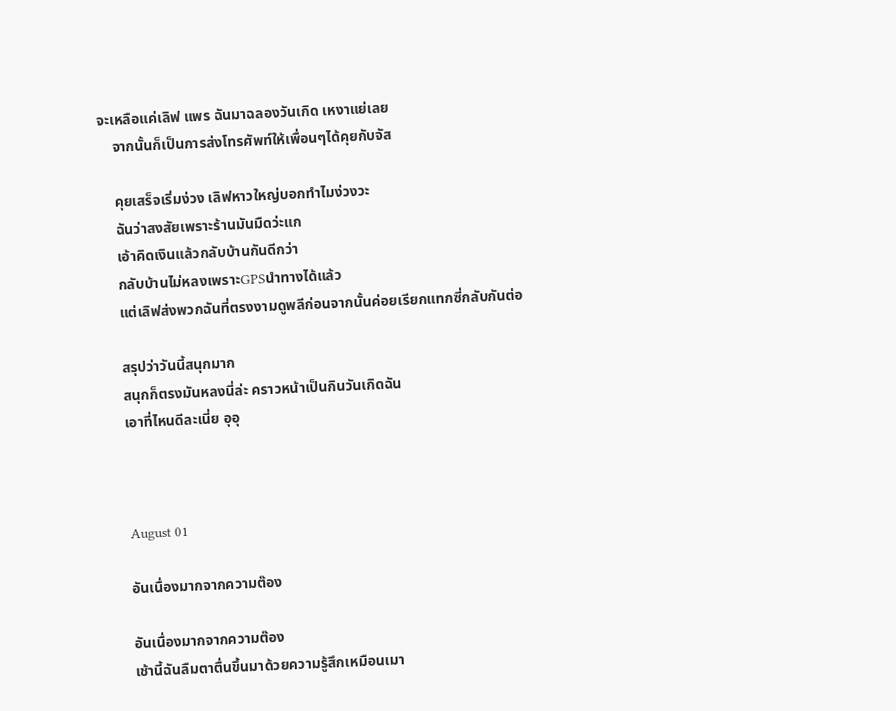จะเหลือแค่เลิฟ แพร ฉันมาฉลองวันเกิด เหงาแย่เลย
    จากนั้นก็เป็นการส่งโทรศัพท์ให้เพื่อนๆได้คุยกับจัส

    คุยเสร็จเริ่มง่วง เลิฟหาวใหญ่บอกทำไมง่วงวะ
    ฉันว่าสงสัยเพราะร้านมันมืดว่ะแก
    เอ้าคิดเงินแล้วกลับบ้านกันดีกว่า
    กลับบ้านไม่หลงเพราะGPSนำทางได้แล้ว
    แต่เลิฟส่งพวกฉันที่ตรงงามดูพลีก่อนจากนั้นค่อยเรียกแทกซี่กลับกันต่อ

    สรุปว่าวันนี้สนุกมาก
    สนุกก็ตรงมันหลงนี่ล่ะ คราวหน้าเป็นกินวันเกิดฉัน
    เอาที่ไหนดีละเนี่ย อุอุ



    August 01

    อันเนื่องมากจากความต๊อง

    อันเนื่องมากจากความต๊อง
    เช้านี้ฉันลืมตาตื่นขึ้นมาด้วยความรู้สึกเหมือนเมา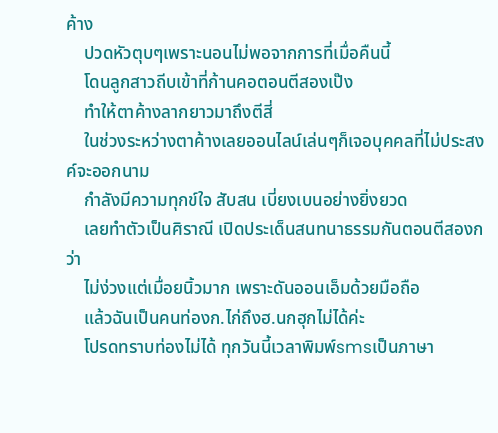ค้าง
    ปวดหัวตุบๆเพราะนอนไม่พอจากการที่เมื่อคืนนี้
    โดนลูกสาวถีบเข้าที่ก้านคอตอนตีสองเป๊ง
    ทำให้ตาค้างลากยาวมาถึงตีสี่
    ในช่วงระหว่างตาค้างเลยออนไลน์เล่นๆก็เจอบุคคลที่ไม่ประสงค์จะออกนาม
    กำลังมีความทุกข์ใจ สับสน เบี่ยงเบนอย่างยิ่งยวด
    เลยทำตัวเป็นศิราณี เปิดประเด็นสนทนาธรรมกันตอนตีสองกว่า
    ไม่ง่วงแต่เมื่อยนิ้วมาก เพราะดันออนเอ็มด้วยมือถือ
    แล้วฉันเป็นคนท่องก.ไก่ถึงฮ.นกฮุกไม่ได้ค่ะ
    โปรดทราบท่องไม่ได้ ทุกวันนี้เวลาพิมพ์smsเป็นภาษา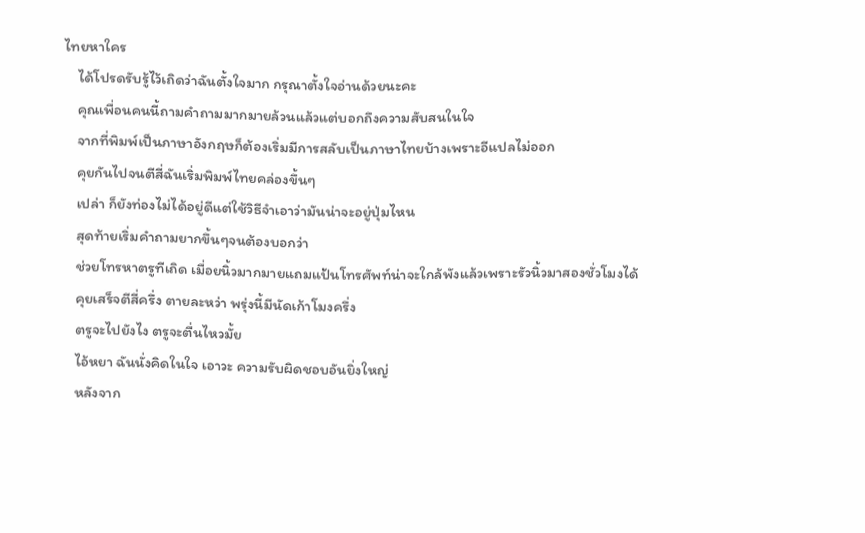ไทยหาใคร
    ได้โปรดรับรู้ไว้เถิดว่าฉันตั้งใจมาก กรุณาตั้งใจอ่านด้วยนะคะ
    คุณเพื่อนคนนี้ถามคำถามมากมายล้วนแล้วแต่บอกถึงความสับสนในใจ
    จากที่พิมพ์เป็นภาษาอังกฤษก็ต้องเริ่มมีการสลับเป็นภาษาไทยบ้างเพราะอีแปลไม่ออก
    คุยกันไปจนตีสี่ฉันเริ่มพิมพ์ไทยคล่องขึ้นๆ
    เปล่า ก็ยังท่องไม่ได้อยู่ดีแต่ใช้วิธีจำเอาว่ามันน่าจะอยู่ปุ่มไหน
    สุดท้ายเริ่มคำถามยากขึ้นๆจนต้องบอกว่า
    ช่วยโทรหาตรูทีเถิด เมื่อยนิ้วมากมายแถมแป้นโทรศัพท์น่าจะใกล้พังแล้วเพราะรัวนิ้วมาสองชั่วโมงได้
    คุยเสร็จตีสี่ครึ่ง ตายละหว่า พรุ่งนี้มีนัดเก้าโมงครึ่ง
    ตรูจะไปยังไง ตรูจะตื่นไหวมั้ย
    ไอ้หยา ฉันนั่งคิดในใจ เอาวะ ความรับผิดชอบอันยิ่งใหญ่
    หลังจาก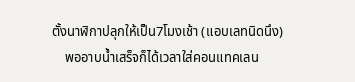ตั้งนาฬิกาปลุกให้เป็น7โมงเช้า (แอบเลทนิดนึง)
    พออาบน้ำเสร็จก็ได้เวลาใส่คอนแทคเลน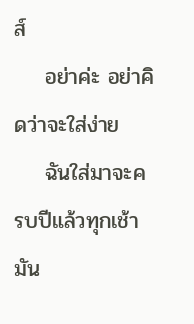ส์
    อย่าค่ะ อย่าคิดว่าจะใส่ง่าย
    ฉันใส่มาจะครบปีแล้วทุกเช้ามัน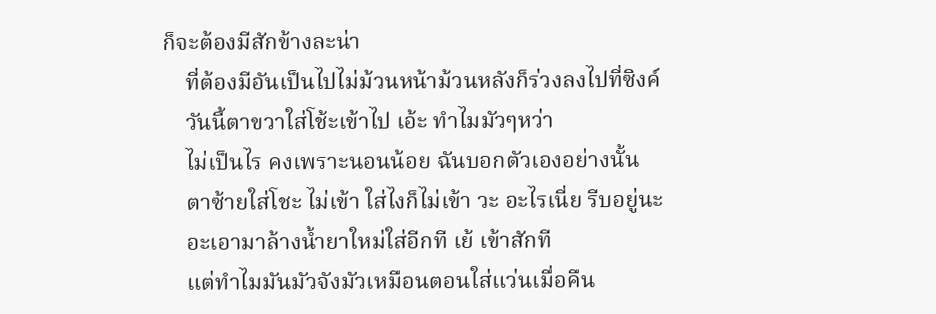ก็จะต้องมีสักข้างละน่า
    ที่ต้องมีอันเป็นไปไม่ม้วนหน้าม้วนหลังก็ร่วงลงไปที่ซิงค์
    วันนี้ตาขวาใส่โช้ะเข้าไป เอ้ะ ทำไมมัวๆหว่า
    ไม่เป็นไร คงเพราะนอนน้อย ฉันบอกตัวเองอย่างนั้น
    ตาซ้ายใส่โชะ ไม่เข้า ใส่ไงก็ไม่เข้า วะ อะไรเนี่ย รีบอยู่นะ
    อะเอามาล้างน้ำยาใหม่ใส่อีกที เย้ เข้าสักที
    แต่ทำไมมันมัวจังมัวเหมือนตอนใส่แว่นเมื่อคืน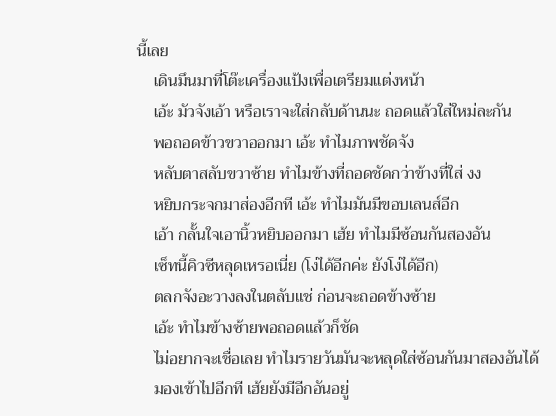นี้เลย
    เดินมึนมาที่โต๊ะเครื่องแป้งเพื่อเตรียมแต่งหน้า
    เอ้ะ มัวจังเอ้า หรือเราจะใส่กลับด้านนะ ถอดแล้วใส่ใหม่ละกัน
    พอถอดข้าวขวาออกมา เอ้ะ ทำไมภาพชัดจัง
    หลับตาสลับขวาซ้าย ทำไมข้างที่ถอดชัดกว่าข้างที่ใส่ งง
    หยิบกระจกมาส่องอีกที เอ้ะ ทำไมมันมีขอบเลนส์อีก
    เอ้า กลั้นใจเอานิ้วหยิบออกมา เฮ้ย ทำไมมีซ้อนกันสองอัน
    เซ็ทนี้คิวซีหลุดเหรอเนี่ย (โง่ได้อีกค่ะ ยังโง่ได้อีก)
    ตลกจังอะวางลงในตลับแช่ ก่อนจะถอดข้างซ้าย
    เอ้ะ ทำไมข้างซ้ายพอถอดแล้วก็ชัด
    ไม่อยากจะเชื่อเลย ทำไมรายวันมันจะหลุดใส่ซ้อนกันมาสองอันได้
    มองเข้าไปอีกที เฮ้ยยังมีอีกอันอยู่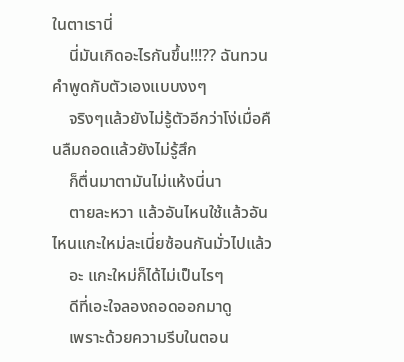ในตาเรานี่
    นี่มันเกิดอะไรกันขึ้น!!!?? ฉันทวนคำพูดกับตัวเองแบบงงๆ
    จริงๆแล้วยังไม่รู้ตัวอีกว่าโง่เมื่อคืนลืมถอดแล้วยังไม่รู้สึก
    ก็ตื่นมาตามันไม่แห้งนี่นา
    ตายละหวา แล้วอันไหนใช้แล้วอันไหนแกะใหม่ละเนี่ยซ้อนกันมั่วไปแล้ว
    อะ แกะใหม่ก็ได้ไม่เป็นไรๆ
    ดีที่เอะใจลองถอดออกมาดู
    เพราะด้วยความรีบในตอน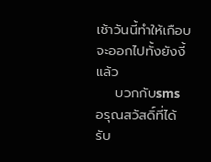เช้าวันนี้ทำให้เกือบจะออกไปทั้งยังงี้แล้ว
    บวกกับsms อรุณสวัสดิ์ที่ได้รับ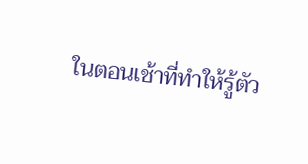ในตอนเช้าที่ทำให้รู้ตัว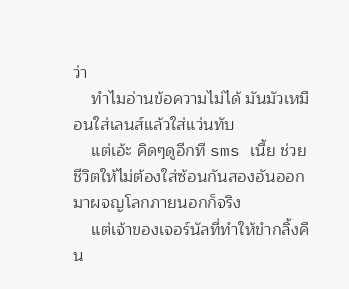ว่า
    ทำไมอ่านข้อความไม่ได้ มันมัวเหมือนใส่เลนส์แล้วใส่แว่นทับ
    แต่เอ้ะ คิดๆดูอีกที sms เนี้ย ช่วยชีวิตให้ไม่ต้องใส่ซ้อนกันสองอันออกมาผจญโลกภายนอกก็จริง
    แต่เจ้าของเจอร์นัลที่ทำให้ขำกลิ้งคืน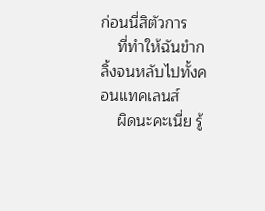ก่อนนี่สิตัวการ
    ที่ทำให้ฉันขำกลิ้งจนหลับไปทั้งคอนแทคเลนส์
    ผิดนะคะเนี่ย รู้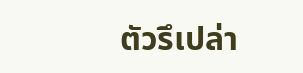ตัวรึเปล่า